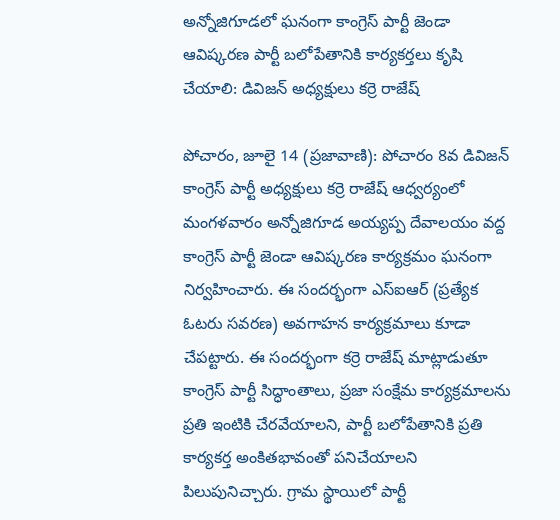అన్నోజిగూడలో ఘనంగా కాంగ్రెస్ పార్టీ జెండా ఆవిష్కరణ పార్టీ బలోపేతానికి కార్యకర్తలు కృషి చేయాలి: డివిజన్ అధ్యక్షులు కర్రె రాజేష్

పోచారం, జూలై 14 (ప్రజావాణి): పోచారం 8వ డివిజన్ కాంగ్రెస్ పార్టీ అధ్యక్షులు కర్రె రాజేష్ ఆధ్వర్యంలో మంగళవారం అన్నోజిగూడ అయ్యప్ప దేవాలయం వద్ద కాంగ్రెస్ పార్టీ జెండా ఆవిష్కరణ కార్యక్రమం ఘనంగా నిర్వహించారు. ఈ సందర్భంగా ఎస్‌ఐఆర్ (ప్రత్యేక ఓటరు సవరణ) అవగాహన కార్యక్రమాలు కూడా చేపట్టారు. ఈ సందర్భంగా కర్రె రాజేష్ మాట్లాడుతూ కాంగ్రెస్ పార్టీ సిద్ధాంతాలు, ప్రజా సంక్షేమ కార్యక్రమాలను ప్రతి ఇంటికి చేరవేయాలని, పార్టీ బలోపేతానికి ప్రతి కార్యకర్త అంకితభావంతో పనిచేయాలని పిలుపునిచ్చారు. గ్రామ స్థాయిలో పార్టీ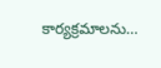కార్యక్రమాలను...